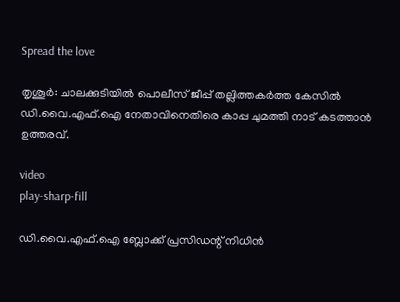Spread the love

തൃശൂർ: ചാലക്കുടിയില്‍ പൊലീസ് ജീപ്പ് തല്ലിത്തകർത്ത കേസില്‍ ഡി.വൈ.എഫ്.ഐ നേതാവിനെതിരെ കാപ്പ ചുമത്തി നാട് കടത്താൻ ഉത്തരവ്.

video
play-sharp-fill

ഡി.വൈ.എഫ്.ഐ ബ്ലോക്ക് പ്രസിഡന്റ് നിധിൻ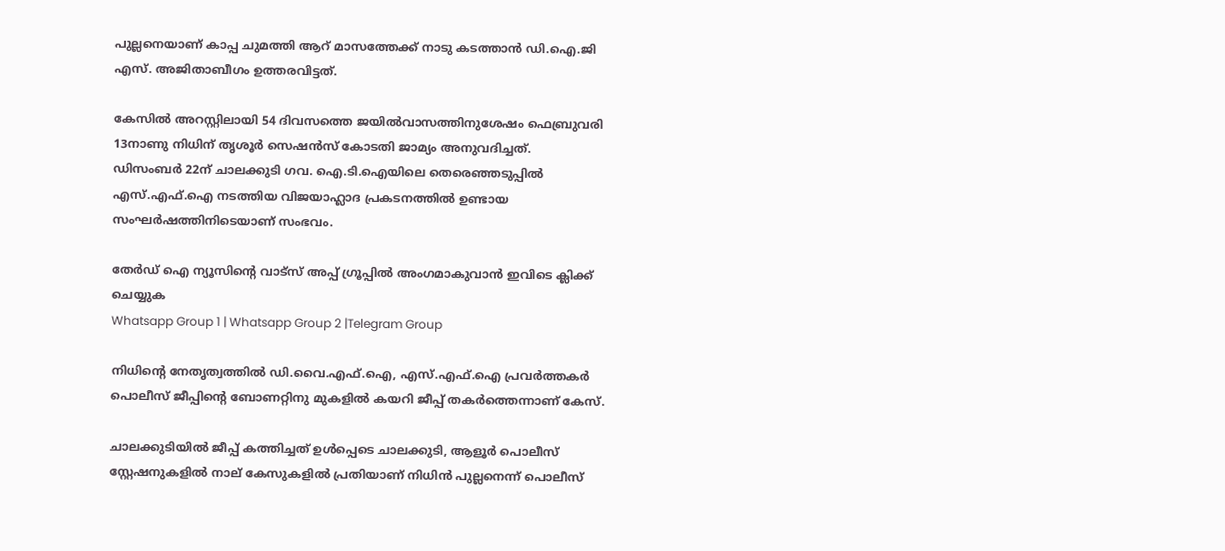പുല്ലനെയാണ് കാപ്പ ചുമത്തി ആറ് മാസത്തേക്ക് നാടു കടത്താൻ ഡി.ഐ.ജി എസ്. അജിതാബീഗം ഉത്തരവിട്ടത്.

കേസില്‍ അറസ്റ്റിലായി 54 ദിവസത്തെ ജയില്‍വാസത്തിനുശേഷം ഫെബ്രുവരി 13നാണു നിധിന് തൃശൂർ സെഷൻസ് കോടതി ജാമ്യം അനുവദിച്ചത്.
ഡിസംബർ 22ന് ചാലക്കുടി ഗവ. ഐ.ടി.ഐയിലെ തെരെഞ്ഞടുപ്പില്‍ എസ്.എഫ്.ഐ നടത്തിയ വിജയാഹ്ലാദ പ്രകടനത്തില്‍ ഉണ്ടായ സംഘർ‌ഷത്തിനിടെയാണ് സംഭവം.

തേർഡ് ഐ ന്യൂസിന്റെ വാട്സ് അപ്പ് ഗ്രൂപ്പിൽ അംഗമാകുവാൻ ഇവിടെ ക്ലിക്ക് ചെയ്യുക
Whatsapp Group 1 | Whatsapp Group 2 |Telegram Group

നിധിന്റെ നേതൃത്വത്തില്‍ ഡി.വൈ.എഫ്.ഐ, എസ്.എഫ്.ഐ പ്രവർത്തകർ പൊലീസ് ജീപ്പിന്റെ ബോണറ്റിനു മുകളില്‍ കയറി ജീപ്പ് തകർത്തെന്നാണ് കേസ്.

ചാലക്കുടിയില്‍ ജീപ്പ് കത്തിച്ചത് ഉള്‍പ്പെടെ ചാലക്കുടി, ആളൂർ പൊലീസ് സ്റ്റേഷനുകളില്‍ നാല് കേസുകളില്‍ പ്രതിയാണ് നിധിൻ പുല്ലനെന്ന് പൊലീസ്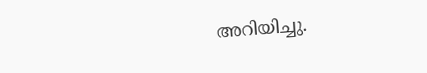അറിയിച്ചു.